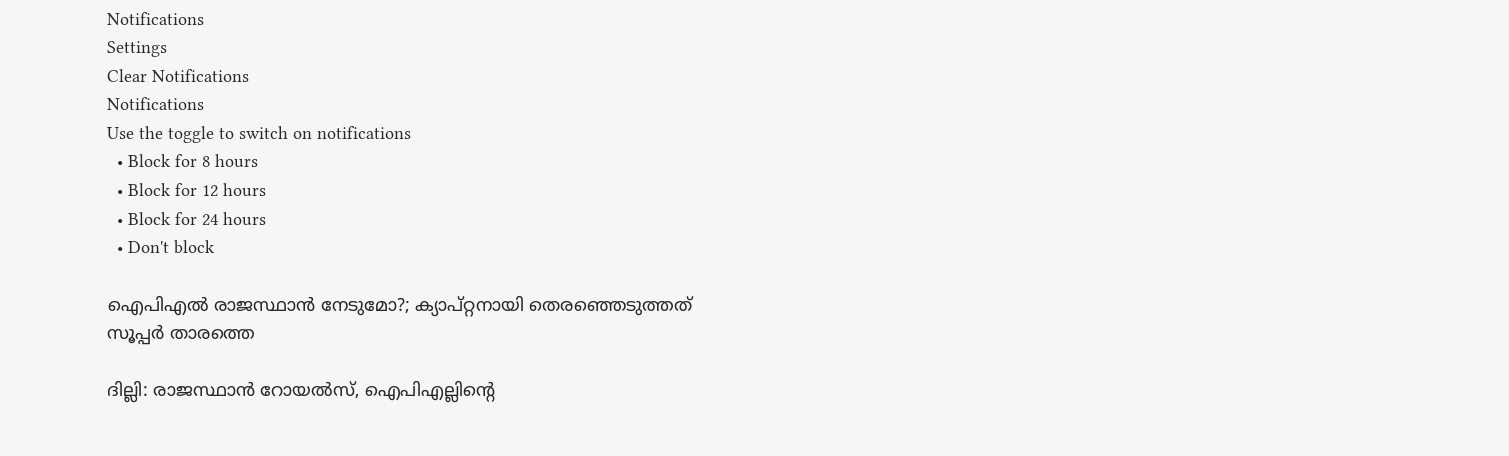Notifications
Settings
Clear Notifications
Notifications
Use the toggle to switch on notifications
  • Block for 8 hours
  • Block for 12 hours
  • Block for 24 hours
  • Don't block

ഐപിഎല്‍ രാജസ്ഥാന്‍ നേടുമോ?; ക്യാപ്റ്റനായി തെരഞ്ഞെടുത്തത് സൂപ്പര്‍ താരത്തെ

ദില്ലി: രാജസ്ഥാന്‍ റോയല്‍സ്, ഐപിഎല്ലിന്റെ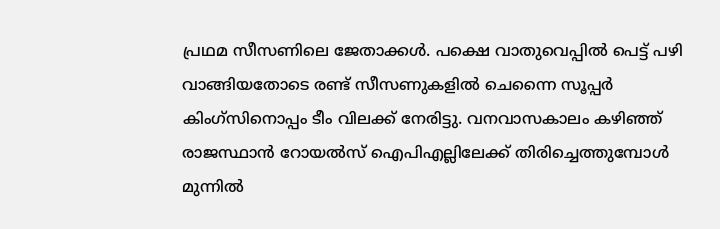പ്രഥമ സീസണിലെ ജേതാക്കള്‍. പക്ഷെ വാതുവെപ്പില്‍ പെട്ട് പഴി വാങ്ങിയതോടെ രണ്ട് സീസണുകളില്‍ ചെന്നൈ സൂപ്പര്‍ കിംഗ്‌സിനൊപ്പം ടീം വിലക്ക് നേരിട്ടു. വനവാസകാലം കഴിഞ്ഞ് രാജസ്ഥാന്‍ റോയല്‍സ് ഐപിഎല്ലിലേക്ക് തിരിച്ചെത്തുമ്പോള്‍ മുന്നില്‍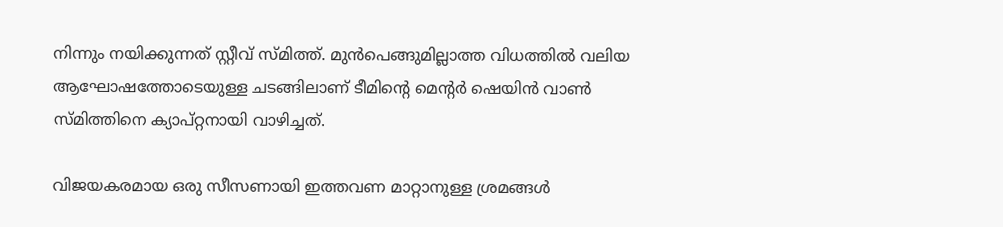നിന്നും നയിക്കുന്നത് സ്റ്റീവ് സ്മിത്ത്. മുന്‍പെങ്ങുമില്ലാത്ത വിധത്തില്‍ വലിയ ആഘോഷത്തോടെയുള്ള ചടങ്ങിലാണ് ടീമിന്റെ മെന്റര്‍ ഷെയിന്‍ വാണ്‍ സ്മിത്തിനെ ക്യാപ്റ്റനായി വാഴിച്ചത്.

വിജയകരമായ ഒരു സീസണായി ഇത്തവണ മാറ്റാനുള്ള ശ്രമങ്ങള്‍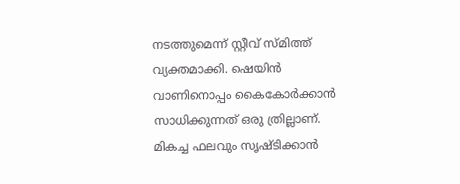നടത്തുമെന്ന് സ്റ്റീവ് സ്മിത്ത് വ്യക്തമാക്കി. ഷെയിന്‍ വാണിനൊപ്പം കൈകോര്‍ക്കാന്‍ സാധിക്കുന്നത് ഒരു ത്രില്ലാണ്. മികച്ച ഫലവും സൃഷ്ടിക്കാന്‍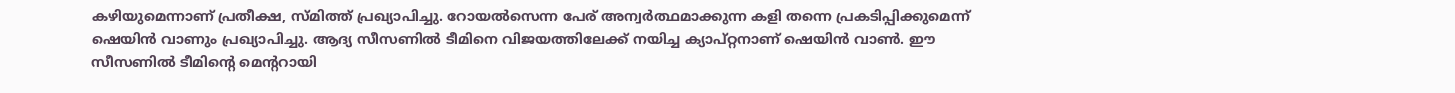കഴിയുമെന്നാണ് പ്രതീക്ഷ, സ്മിത്ത് പ്രഖ്യാപിച്ചു. റോയല്‍സെന്ന പേര് അന്വര്‍ത്ഥമാക്കുന്ന കളി തന്നെ പ്രകടിപ്പിക്കുമെന്ന് ഷെയിന്‍ വാണും പ്രഖ്യാപിച്ചു. ആദ്യ സീസണില്‍ ടീമിനെ വിജയത്തിലേക്ക് നയിച്ച ക്യാപ്റ്റനാണ് ഷെയിന്‍ വാണ്‍. ഈ സീസണില്‍ ടീമിന്റെ മെന്ററായി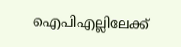ഐപിഎല്ലിലേക്ക്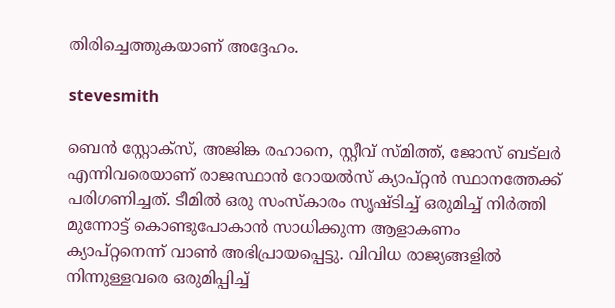തിരിച്ചെത്തുകയാണ് അദ്ദേഹം.

stevesmith

ബെന്‍ സ്റ്റോക്‌സ്, അജിങ്ക രഹാനെ, സ്റ്റീവ് സ്മിത്ത്, ജോസ് ബട്‌ലര്‍ എന്നിവരെയാണ് രാജസ്ഥാന്‍ റോയല്‍സ് ക്യാപ്റ്റന്‍ സ്ഥാനത്തേക്ക് പരിഗണിച്ചത്. ടീമില്‍ ഒരു സംസ്‌കാരം സൃഷ്ടിച്ച് ഒരുമിച്ച് നിര്‍ത്തി മുന്നോട്ട് കൊണ്ടുപോകാന്‍ സാധിക്കുന്ന ആളാകണം ക്യാപ്റ്റനെന്ന് വാണ്‍ അഭിപ്രായപ്പെട്ടു. വിവിധ രാജ്യങ്ങളില്‍ നിന്നുള്ളവരെ ഒരുമിപ്പിച്ച്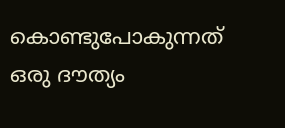കൊണ്ടുപോകുന്നത് ഒരു ദൗത്യം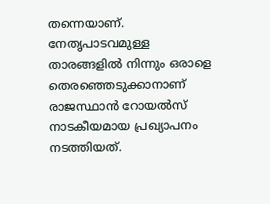തന്നെയാണ്. നേതൃപാടവമുള്ള താരങ്ങളില്‍ നിന്നും ഒരാളെ തെരഞ്ഞെടുക്കാനാണ് രാജസ്ഥാന്‍ റോയല്‍സ് നാടകീയമായ പ്രഖ്യാപനം നടത്തിയത്.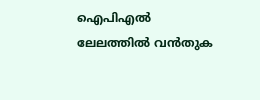ഐപിഎല്‍ ലേലത്തില്‍ വന്‍തുക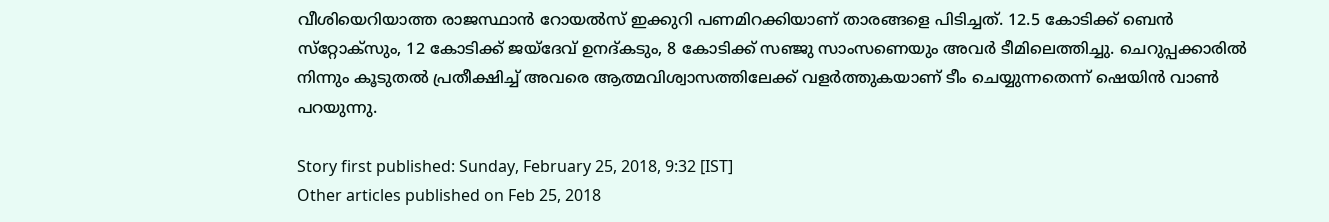വീശിയെറിയാത്ത രാജസ്ഥാന്‍ റോയല്‍സ് ഇക്കുറി പണമിറക്കിയാണ് താരങ്ങളെ പിടിച്ചത്. 12.5 കോടിക്ക് ബെന്‍ സ്‌റ്റോക്‌സും, 12 കോടിക്ക് ജയ്‌ദേവ് ഉനദ്കടും, 8 കോടിക്ക് സഞ്ജു സാംസണെയും അവര്‍ ടീമിലെത്തിച്ചു. ചെറുപ്പക്കാരില്‍ നിന്നും കൂടുതല്‍ പ്രതീക്ഷിച്ച് അവരെ ആത്മവിശ്വാസത്തിലേക്ക് വളര്‍ത്തുകയാണ് ടീം ചെയ്യുന്നതെന്ന് ഷെയിന്‍ വാണ്‍ പറയുന്നു.

Story first published: Sunday, February 25, 2018, 9:32 [IST]
Other articles published on Feb 25, 2018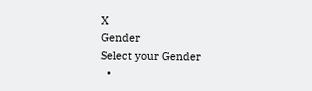X
Gender
Select your Gender
  •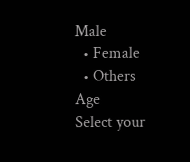Male
  • Female
  • Others
Age
Select your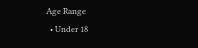Age Range
  • Under 18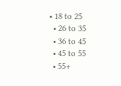• 18 to 25
  • 26 to 35
  • 36 to 45
  • 45 to 55
  • 55+